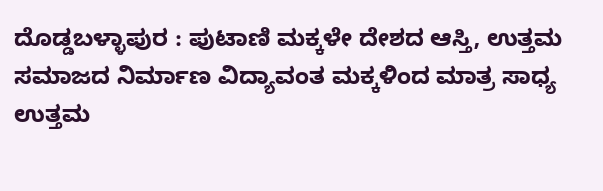ದೊಡ್ಡಬಳ್ಳಾಪುರ : ಪುಟಾಣಿ ಮಕ್ಕಳೇ ದೇಶದ ಆಸ್ತಿ, ಉತ್ತಮ ಸಮಾಜದ ನಿರ್ಮಾಣ ವಿದ್ಯಾವಂತ ಮಕ್ಕಳಿಂದ ಮಾತ್ರ ಸಾಧ್ಯ ಉತ್ತಮ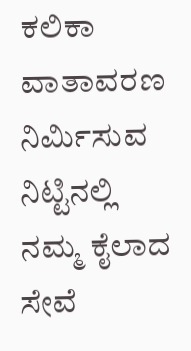ಕಲಿಕಾ ವಾತಾವರಣ ನಿರ್ಮಿಸುವ ನಿಟ್ಟಿನಲ್ಲಿ ನಮ್ಮ ಕೈಲಾದ ಸೇವೆ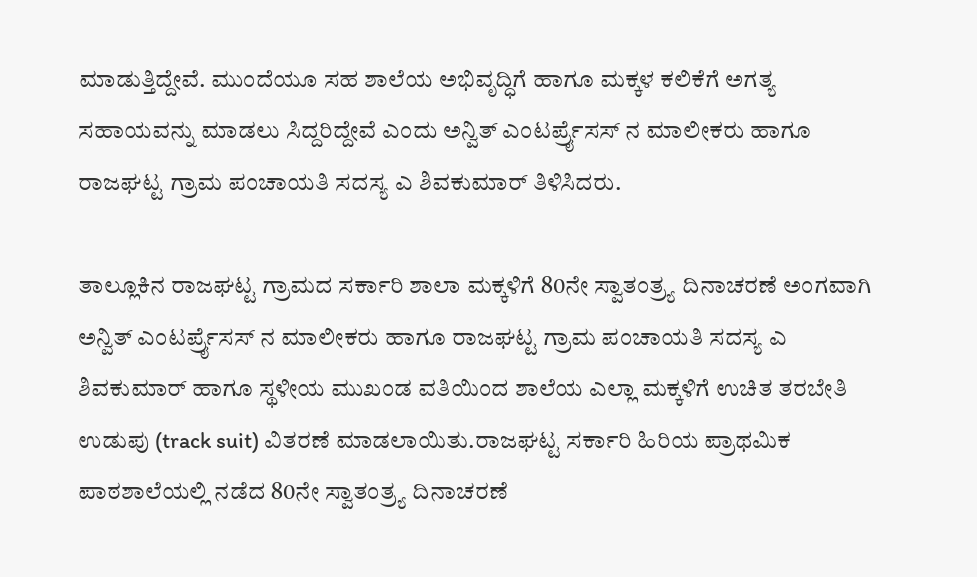ಮಾಡುತ್ತಿದ್ದೇವೆ. ಮುಂದೆಯೂ ಸಹ ಶಾಲೆಯ ಅಭಿವೃದ್ಧಿಗೆ ಹಾಗೂ ಮಕ್ಕಳ ಕಲಿಕೆಗೆ ಅಗತ್ಯ ಸಹಾಯವನ್ನು ಮಾಡಲು ಸಿದ್ದರಿದ್ದೇವೆ ಎಂದು ಅನ್ವಿತ್ ಎಂಟರ್ಪ್ರೈಸಸ್ ನ ಮಾಲೀಕರು ಹಾಗೂ ರಾಜಘಟ್ಟ ಗ್ರಾಮ ಪಂಚಾಯತಿ ಸದಸ್ಯ ಎ ಶಿವಕುಮಾರ್ ತಿಳಿಸಿದರು.

ತಾಲ್ಲೂಕಿನ ರಾಜಘಟ್ಟ ಗ್ರಾಮದ ಸರ್ಕಾರಿ ಶಾಲಾ ಮಕ್ಕಳಿಗೆ 80ನೇ ಸ್ವಾತಂತ್ರ್ಯ ದಿನಾಚರಣೆ ಅಂಗವಾಗಿ ಅನ್ವಿತ್ ಎಂಟರ್ಪ್ರೈಸಸ್ ನ ಮಾಲೀಕರು ಹಾಗೂ ರಾಜಘಟ್ಟ ಗ್ರಾಮ ಪಂಚಾಯತಿ ಸದಸ್ಯ ಎ ಶಿವಕುಮಾರ್ ಹಾಗೂ ಸ್ಥಳೀಯ ಮುಖಂಡ ವತಿಯಿಂದ ಶಾಲೆಯ ಎಲ್ಲಾ ಮಕ್ಕಳಿಗೆ ಉಚಿತ ತರಬೇತಿ ಉಡುಪು (track suit) ವಿತರಣೆ ಮಾಡಲಾಯಿತು.ರಾಜಘಟ್ಟ ಸರ್ಕಾರಿ ಹಿರಿಯ ಪ್ರಾಥಮಿಕ ಪಾಠಶಾಲೆಯಲ್ಲಿ ನಡೆದ 80ನೇ ಸ್ವಾತಂತ್ರ್ಯ ದಿನಾಚರಣೆ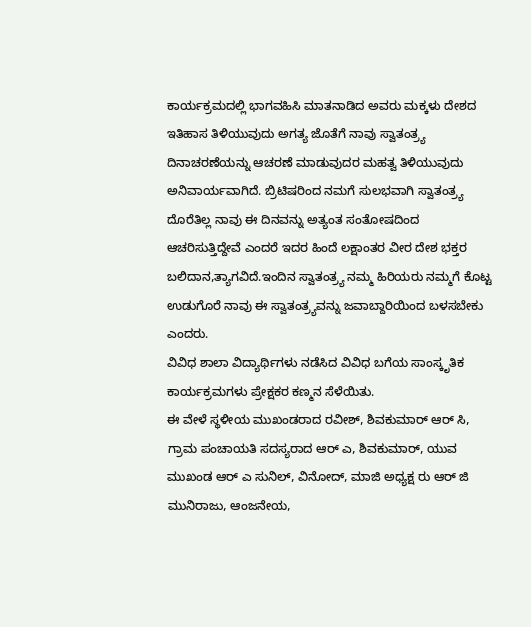ಕಾರ್ಯಕ್ರಮದಲ್ಲಿ ಭಾಗವಹಿಸಿ ಮಾತನಾಡಿದ ಅವರು ಮಕ್ಕಳು ದೇಶದ ಇತಿಹಾಸ ತಿಳಿಯುವುದು ಅಗತ್ಯ ಜೊತೆಗೆ ನಾವು ಸ್ವಾತಂತ್ರ್ಯ ದಿನಾಚರಣೆಯನ್ನು ಆಚರಣೆ ಮಾಡುವುದರ ಮಹತ್ವ ತಿಳಿಯುವುದು ಅನಿವಾರ್ಯವಾಗಿದೆ. ಬ್ರಿಟಿಷರಿಂದ ನಮಗೆ ಸುಲಭವಾಗಿ ಸ್ವಾತಂತ್ರ್ಯ ದೊರೆತಿಲ್ಲ ನಾವು ಈ ದಿನವನ್ನು ಅತ್ಯಂತ ಸಂತೋಷದಿಂದ ಆಚರಿಸುತ್ತಿದ್ದೇವೆ ಎಂದರೆ ಇದರ ಹಿಂದೆ ಲಕ್ಷಾಂತರ ವೀರ ದೇಶ ಭಕ್ತರ ಬಲಿದಾನ,ತ್ಯಾಗವಿದೆ.ಇಂದಿನ ಸ್ವಾತಂತ್ರ್ಯ ನಮ್ಮ ಹಿರಿಯರು ನಮ್ಮಗೆ ಕೊಟ್ಟ ಉಡುಗೊರೆ ನಾವು ಈ ಸ್ವಾತಂತ್ರ್ಯವನ್ನು ಜವಾಬ್ದಾರಿಯಿಂದ ಬಳಸಬೇಕು ಎಂದರು.
ವಿವಿಧ ಶಾಲಾ ವಿದ್ಯಾರ್ಥಿಗಳು ನಡೆಸಿದ ವಿವಿಧ ಬಗೆಯ ಸಾಂಸ್ಕೃತಿಕ ಕಾರ್ಯಕ್ರಮಗಳು ಪ್ರೇಕ್ಷಕರ ಕಣ್ಮನ ಸೆಳೆಯಿತು.
ಈ ವೇಳೆ ಸ್ಥಳೀಯ ಮುಖಂಡರಾದ ರವೀಶ್, ಶಿವಕುಮಾರ್ ಆರ್ ಸಿ, ಗ್ರಾಮ ಪಂಚಾಯತಿ ಸದಸ್ಯರಾದ ಆರ್ ಎ, ಶಿವಕುಮಾರ್, ಯುವ ಮುಖಂಡ ಆರ್ ಎ ಸುನಿಲ್, ವಿನೋದ್, ಮಾಜಿ ಅಧ್ಯಕ್ಷ ರು ಆರ್ ಜಿ ಮುನಿರಾಜು, ಆಂಜನೇಯ,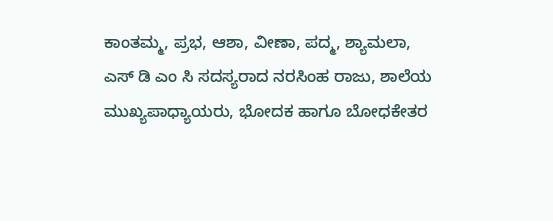ಕಾಂತಮ್ಮ, ಪ್ರಭ, ಆಶಾ, ವೀಣಾ, ಪದ್ಮ, ಶ್ಯಾಮಲಾ, ಎಸ್ ಡಿ ಎಂ ಸಿ ಸದಸ್ಯರಾದ ನರಸಿಂಹ ರಾಜು, ಶಾಲೆಯ ಮುಖ್ಯಪಾಧ್ಯಾಯರು, ಭೋದಕ ಹಾಗೂ ಬೋಧಕೇತರ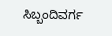ಸಿಬ್ಬಂದಿವರ್ಗ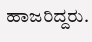ಹಾಜರಿದ್ದರು.